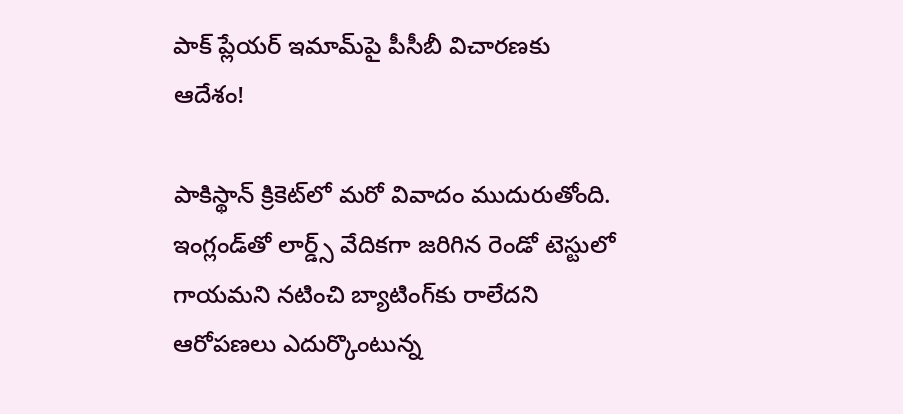పాక్ ప్లేయర్ ఇమామ్‌పై పీసీబీ విచారణకు ఆదేశం!

పాకిస్థాన్ క్రికెట్‌లో మరో వివాదం ముదురుతోంది. ఇంగ్లండ్‌తో లార్డ్స్ వేదికగా జరిగిన రెండో టెస్టులో గాయమని నటించి బ్యాటింగ్‌కు రాలేదని ఆరోపణలు ఎదుర్కొంటున్న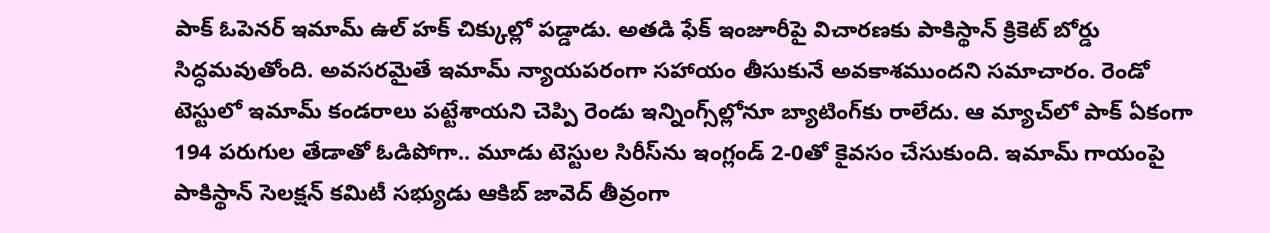పాక్ ఓపెనర్ ఇమామ్ ఉల్ హక్ చిక్కుల్లో పడ్డాడు. అతడి ఫేక్ ఇంజూరీపై విచారణకు పాకిస్థాన్ క్రికెట్ బోర్డు సిద్ధమవుతోంది. అవసరమైతే ఇమామ్ న్యాయపరంగా సహాయం తీసుకునే అవకాశముందని సమాచారం. రెండో టెస్టులో ఇమామ్ కండరాలు పట్టేశాయని చెప్పి రెండు ఇన్నింగ్స్‌ల్లోనూ బ్యాటింగ్‌కు రాలేదు. ఆ మ్యాచ్‌లో పాక్ ఏకంగా 194 పరుగుల తేడాతో ఓడిపోగా.. మూడు టెస్టుల సిరీస్‌ను ఇంగ్లండ్ 2-0తో కైవసం చేసుకుంది. ఇమామ్ గాయంపై పాకిస్థాన్ సెలక్షన్ కమిటీ సభ్యుడు ఆకిబ్ జావెద్ తీవ్రంగా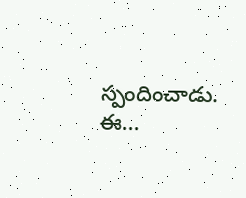స్పందించాడు. ఈ...